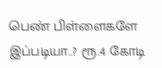பெண் பிள்ளைகளே இப்படியா..? ரூ.4 கோடி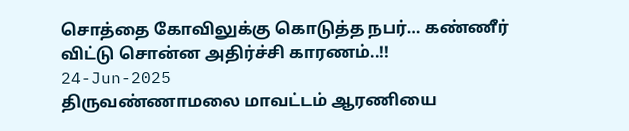சொத்தை கோவிலுக்கு கொடுத்த நபர்… கண்ணீர் விட்டு சொன்ன அதிர்ச்சி காரணம்..!!
24-Jun-2025
திருவண்ணாமலை மாவட்டம் ஆரணியை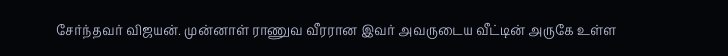சேர்ந்தவர் விஜயன். முன்னாள் ராணுவ வீரரான இவர் அவருடைய வீட்டின் அருகே உள்ள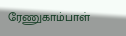ரேணுகாம்பாள்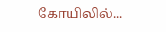கோயிலில்...